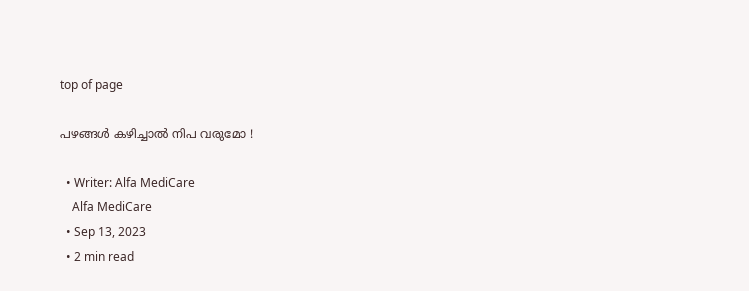top of page

പഴങ്ങൾ കഴിച്ചാൽ നിപ വരുമോ !

  • Writer: Alfa MediCare
    Alfa MediCare
  • Sep 13, 2023
  • 2 min read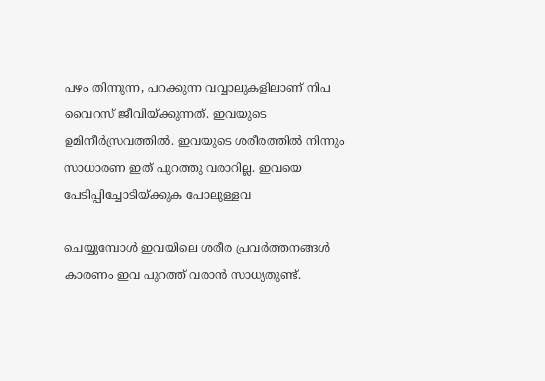പഴം തിന്നുന്ന, പറക്കുന്ന വവ്വാലുകളിലാണ് നിപ വൈറസ് ജീവിയ്ക്കുന്നത്. ഇവയുടെ ഉമിനീര്‍സ്രവത്തില്‍. ഇവയുടെ ശരീരത്തില്‍ നിന്നും സാധാരണ ഇത് പുറത്തു വരാറില്ല. ഇവയെ പേടിപ്പിച്ചോടിയ്ക്കുക പോലുള്ളവ

ചെയ്യുമ്പോള്‍ ഇവയിലെ ശരീര പ്രവര്‍ത്തനങ്ങള്‍ കാരണം ഇവ പുറത്ത് വരാന്‍ സാധ്യതുണ്ട്.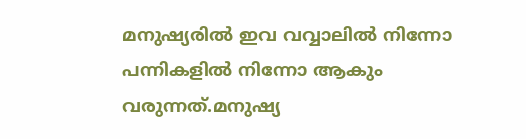മനുഷ്യരില്‍ ഇവ വവ്വാലില്‍ നിന്നോ പന്നികളില്‍ നിന്നോ ആകും വരുന്നത്.മനുഷ്യ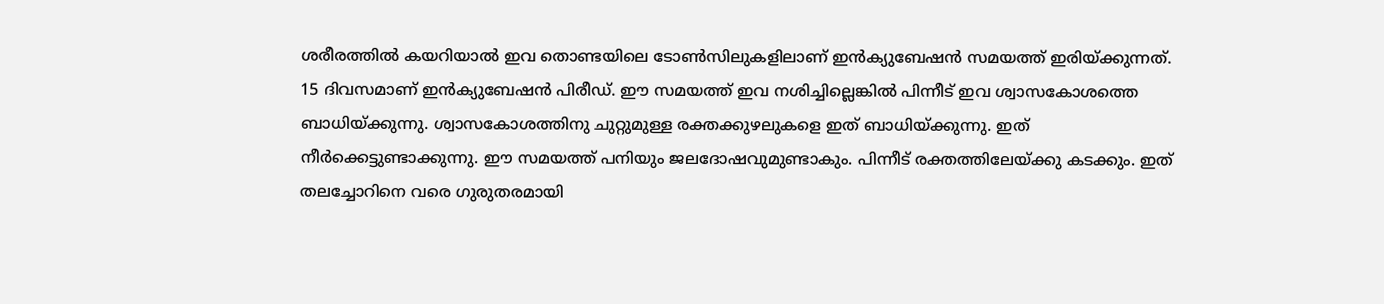ശരീരത്തില്‍ കയറിയാല്‍ ഇവ തൊണ്ടയിലെ ടോണ്‍സിലുകളിലാണ് ഇന്‍ക്യുബേഷന്‍ സമയത്ത് ഇരിയ്ക്കുന്നത്. 15 ദിവസമാണ് ഇന്‍ക്യുബേഷന്‍ പിരീഡ്. ഈ സമയത്ത് ഇവ നശിച്ചില്ലെങ്കില്‍ പിന്നീട് ഇവ ശ്വാസകോശത്തെ ബാധിയ്ക്കുന്നു. ശ്വാസകോശത്തിനു ചുറ്റുമുള്ള രക്തക്കുഴലുകളെ ഇത് ബാധിയ്ക്കുന്നു. ഇത് നീര്‍ക്കെട്ടുണ്ടാക്കുന്നു. ഈ സമയത്ത് പനിയും ജലദോഷവുമുണ്ടാകും. പിന്നീട് രക്തത്തിലേയ്ക്കു കടക്കും. ഇത് തലച്ചോറിനെ വരെ ഗുരുതരമായി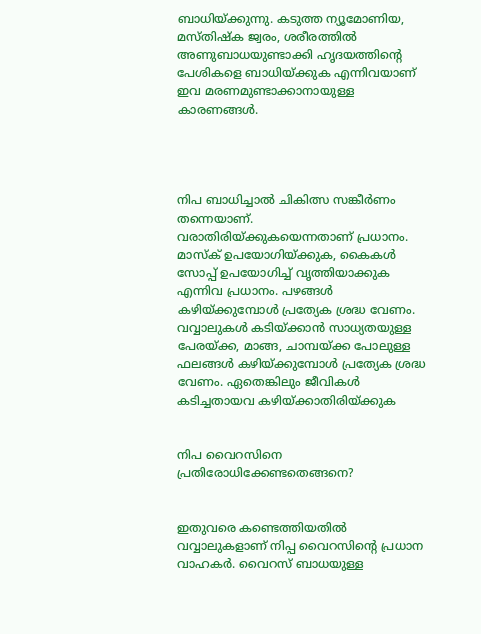ബാധിയ്ക്കുന്നു. കടുത്ത ന്യൂമോണിയ, മസ്തിഷ്‌ക ജ്വരം, ശരീരത്തില്‍ അണുബാധയുണ്ടാക്കി ഹൃദയത്തിന്റെ പേശികളെ ബാധിയ്ക്കുക എന്നിവയാണ് ഇവ മരണമുണ്ടാക്കാനായുള്ള കാരണങ്ങള്‍.




നിപ ബാധിച്ചാല്‍ ചികിത്സ സങ്കീര്‍ണം തന്നെയാണ്. വരാതിരിയ്ക്കുകയെന്നതാണ് പ്രധാനം. മാസ്‌ക് ഉപയോഗിയ്ക്കുക, കൈകള്‍ സോപ്പ് ഉപയോഗിച്ച് വൃത്തിയാക്കുക എന്നിവ പ്രധാനം. പഴങ്ങള്‍ കഴിയ്ക്കുമ്പോള്‍ പ്രത്യേക ശ്രദ്ധ വേണം. വവ്വാലുകള്‍ കടിയ്ക്കാന്‍ സാധ്യതയുള്ള പേരയ്ക്ക, മാങ്ങ, ചാമ്പയ്ക്ക പോലുള്ള ഫലങ്ങള്‍ കഴിയ്ക്കുമ്പോള്‍ പ്രത്യേക ശ്രദ്ധ വേണം. ഏതെങ്കിലും ജീവികള്‍ കടിച്ചതായവ കഴിയ്ക്കാതിരിയ്ക്കുക


നിപ വൈറസിനെ പ്രതിരോധിക്കേണ്ടതെങ്ങനെ?


ഇതുവരെ കണ്ടെത്തിയതിൽ വവ്വാലുകളാണ് നിപ്പ വൈറസിന്റെ പ്രധാന വാഹകർ. വൈറസ് ബാധയുള്ള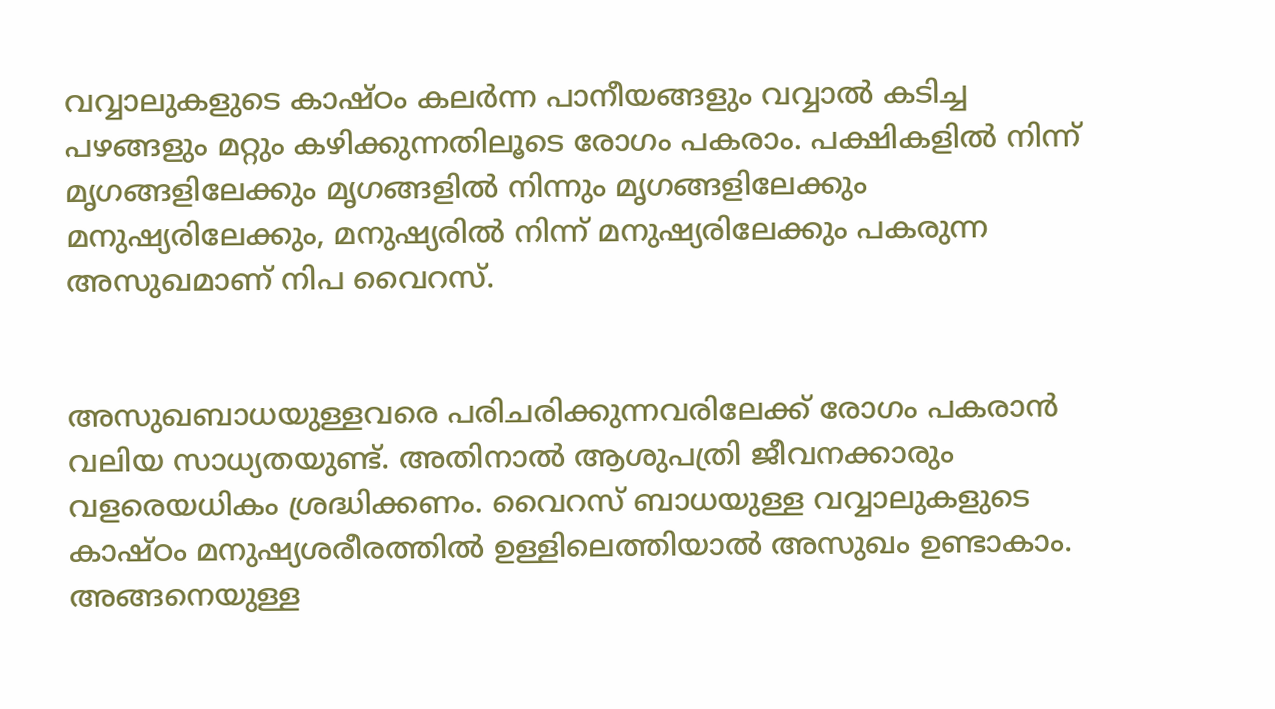വവ്വാലുകളുടെ കാഷ്ഠം കലർന്ന പാനീയങ്ങളും വവ്വാൽ കടിച്ച പഴങ്ങളും മറ്റും കഴിക്കുന്നതിലൂടെ രോഗം പകരാം. പക്ഷികളിൽ നിന്ന് മൃഗങ്ങളിലേക്കും മൃഗങ്ങളിൽ നിന്നും മൃഗങ്ങളിലേക്കും മനുഷ്യരിലേക്കും, മനുഷ്യരിൽ നിന്ന് മനുഷ്യരിലേക്കും പകരുന്ന അസുഖമാണ് നിപ വൈറസ്.


അസുഖബാധയുള്ളവരെ പരിചരിക്കുന്നവരിലേക്ക് രോഗം പകരാൻ വലിയ സാധ്യതയുണ്ട്. അതിനാൽ ആശുപത്രി ജീവനക്കാരും വളരെയധികം ശ്രദ്ധിക്കണം. വൈറസ് ബാധയുള്ള വവ്വാലുകളുടെ കാഷ്ഠം മനുഷ്യശരീരത്തിൽ ഉള്ളിലെത്തിയാൽ അസുഖം ഉണ്ടാകാം. അങ്ങനെയുള്ള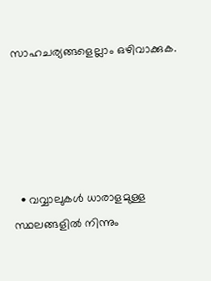സാഹചര്യങ്ങളെല്ലാം ഒഴിവാക്കുക.





  • വവ്വാലുകൾ ധാരാളമുള്ള സ്ഥലങ്ങളിൽ നിന്നും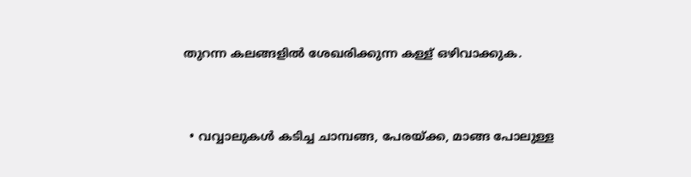തുറന്ന കലങ്ങളിൽ ശേഖരിക്കുന്ന കള്ള് ഒഴിവാക്കുക.


  • വവ്വാലുകൾ കടിച്ച ചാമ്പങ്ങ, പേരയ്ക്ക, മാങ്ങ പോലുള്ള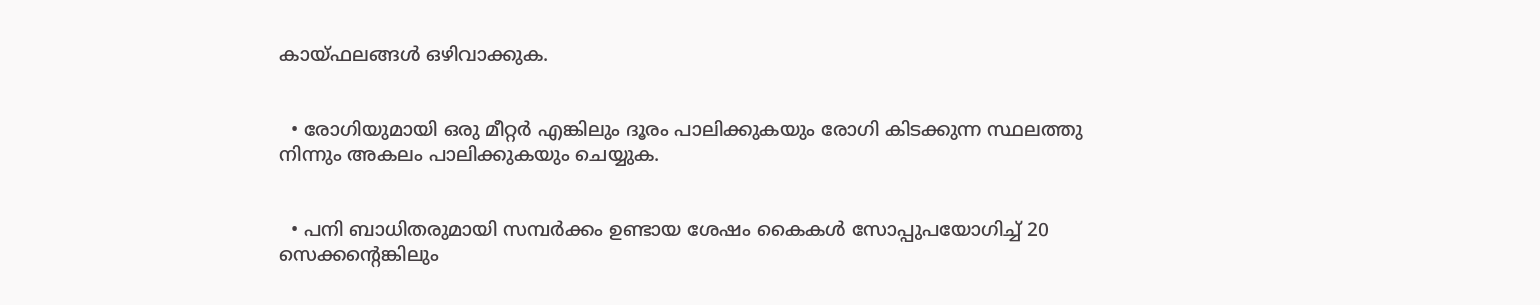കായ്ഫലങ്ങൾ ഒഴിവാക്കുക.


  • രോഗിയുമായി ഒരു മീറ്റർ എങ്കിലും ദൂരം പാലിക്കുകയും രോഗി കിടക്കുന്ന സ്ഥലത്തു നിന്നും അകലം പാലിക്കുകയും ചെയ്യുക.


  • പനി ബാധിതരുമായി സമ്പർക്കം ഉണ്ടായ ശേഷം കൈകൾ സോപ്പുപയോഗിച്ച് 20 സെക്കന്റെങ്കിലും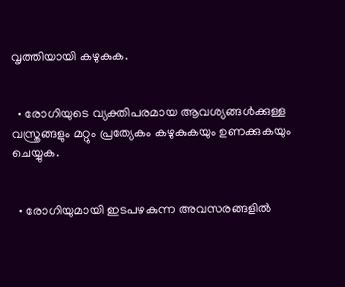വൃത്തിയായി കഴുകുക.


  • രോഗിയുടെ വ്യക്തിപരമായ ആവശ്യങ്ങൾക്കുള്ള വസ്ത്രങ്ങളും മറ്റും പ്രത്യേകം കഴുകുകയും ഉണക്കുകയും ചെയ്യുക.


  • രോഗിയുമായി ഇടപഴകുന്ന അവസരങ്ങളിൽ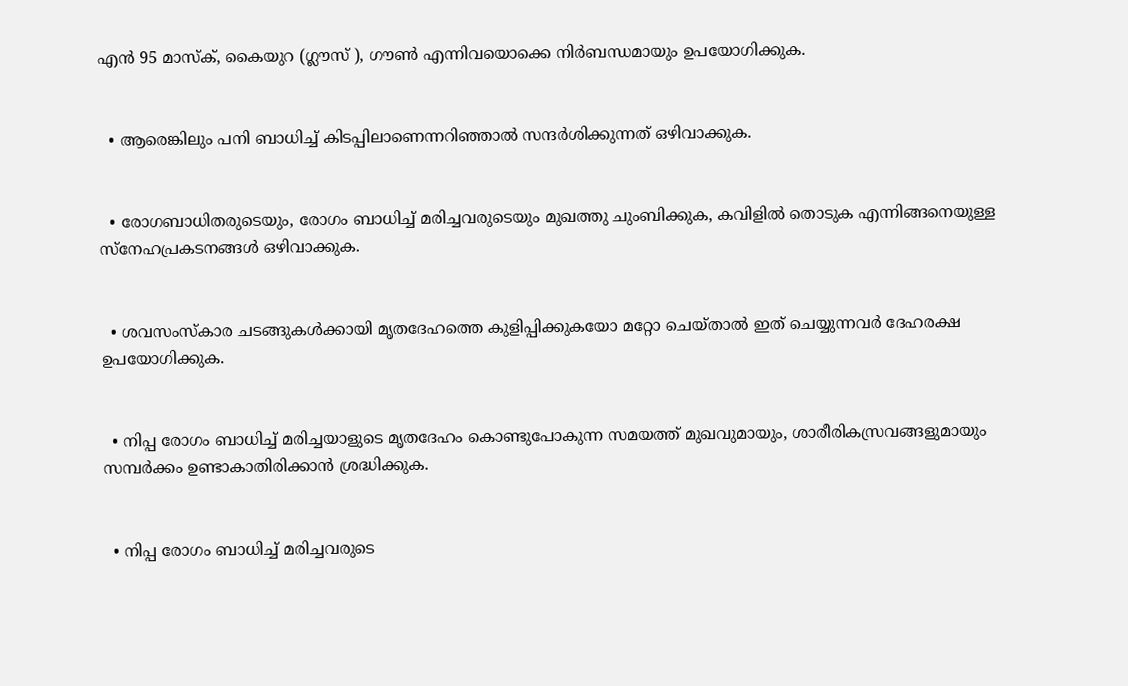എൻ 95 മാസ്ക്, കൈയുറ (ഗ്ലൗസ് ), ഗൗൺ എന്നിവയൊക്കെ നിർബന്ധമായും ഉപയോഗിക്കുക.


  • ആരെങ്കിലും പനി ബാധിച്ച് കിടപ്പിലാണെന്നറിഞ്ഞാൽ സന്ദർശിക്കുന്നത് ഒഴിവാക്കുക.


  • രോഗബാധിതരുടെയും, രോഗം ബാധിച്ച് മരിച്ചവരുടെയും മുഖത്തു ചുംബിക്കുക, കവിളിൽ തൊടുക എന്നിങ്ങനെയുള്ള സ്നേഹപ്രകടനങ്ങൾ ഒഴിവാക്കുക.


  • ശവസംസ്‌കാര ചടങ്ങുകൾക്കായി മൃതദേഹത്തെ കുളിപ്പിക്കുകയോ മറ്റോ ചെയ്‌താൽ ഇത് ചെയ്യുന്നവർ ദേഹരക്ഷ ഉപയോഗിക്കുക.


  • നിപ്പ രോഗം ബാധിച്ച് മരിച്ചയാളുടെ മൃതദേഹം കൊണ്ടുപോകുന്ന സമയത്ത് മുഖവുമായും, ശാരീരികസ്രവങ്ങളുമായും സമ്പർക്കം ഉണ്ടാകാതിരിക്കാൻ ശ്രദ്ധിക്കുക.


  • നിപ്പ രോഗം ബാധിച്ച് മരിച്ചവരുടെ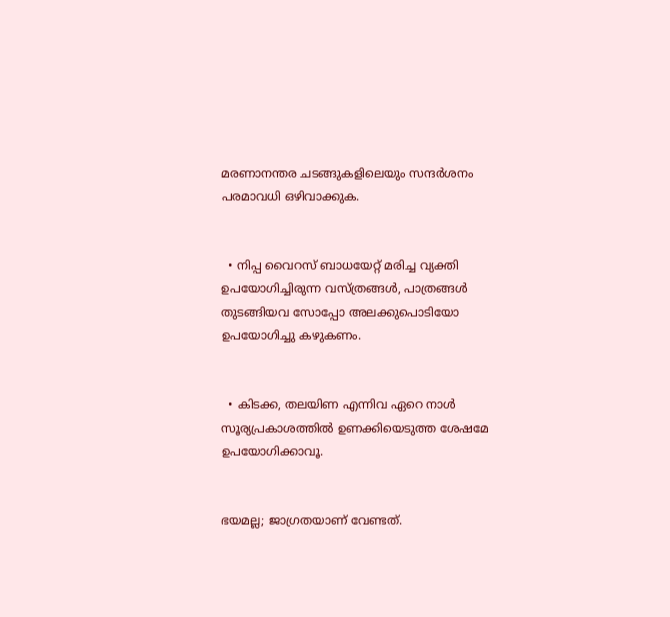മരണാനന്തര ചടങ്ങുകളിലെയും സന്ദർശനം പരമാവധി ഒഴിവാക്കുക.


  • നിപ്പ വൈറസ് ബാധയേറ്റ് മരിച്ച വ്യക്തി ഉപയോഗിച്ചിരുന്ന വസ്ത്രങ്ങൾ, പാത്രങ്ങൾ തുടങ്ങിയവ സോപ്പോ അലക്കുപൊടിയോ ഉപയോഗിച്ചു കഴുകണം.


  • കിടക്ക, തലയിണ എന്നിവ ഏറെ നാൾ സൂര്യപ്രകാശത്തിൽ ഉണക്കിയെടുത്ത ശേഷമേ ഉപയോഗിക്കാവൂ.


ഭയമല്ല; ജാഗ്രതയാണ് വേണ്ടത്.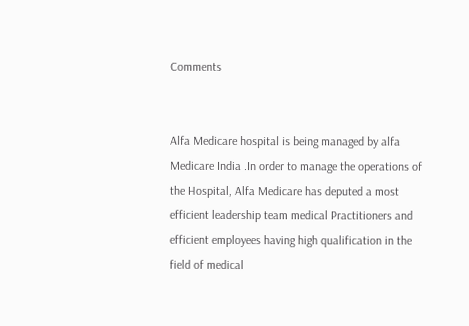Comments


Alfa Medicare hospital is being managed by alfa Medicare India .In order to manage the operations of the Hospital, Alfa Medicare has deputed a most efficient leadership team medical Practitioners and efficient employees having high qualification in the field of medical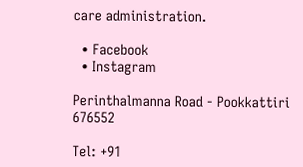care administration.

  • Facebook
  • Instagram

Perinthalmanna Road - Pookkattiri 676552

Tel: +91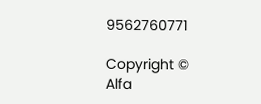9562760771

Copyright © Alfa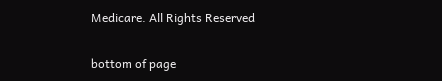Medicare. All Rights Reserved

bottom of page